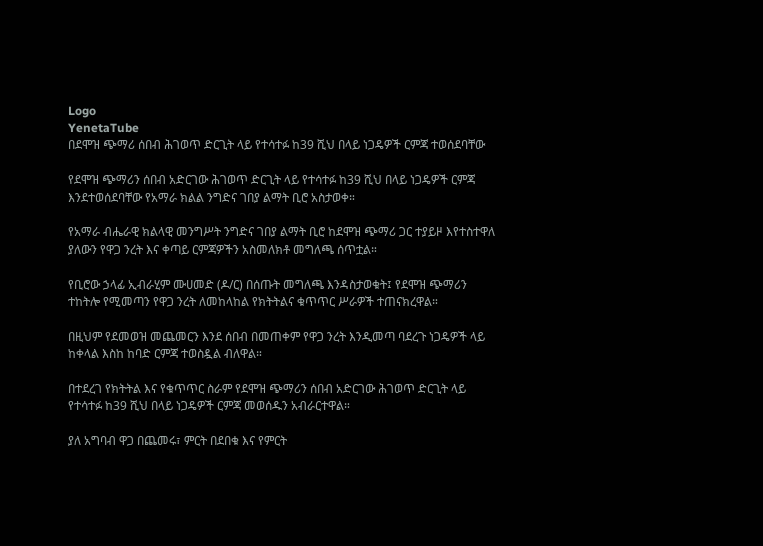Logo
YenetaTube
በደሞዝ ጭማሪ ሰበብ ሕገወጥ ድርጊት ላይ የተሳተፉ ከ39 ሺህ በላይ ነጋዴዎች ርምጃ ተወሰደባቸው

የደሞዝ ጭማሪን ሰበብ አድርገው ሕገወጥ ድርጊት ላይ የተሳተፉ ከ39 ሺህ በላይ ነጋዴዎች ርምጃ እንደተወሰደባቸው የአማራ ክልል ንግድና ገበያ ልማት ቢሮ አስታወቀ።

የአማራ ብሔራዊ ክልላዊ መንግሥት ንግድና ገበያ ልማት ቢሮ ከደሞዝ ጭማሪ ጋር ተያይዞ እየተስተዋለ ያለውን የዋጋ ንረት እና ቀጣይ ርምጃዎችን አስመለክቶ መግለጫ ሰጥቷል።

የቢሮው ኃላፊ ኢብራሂም ሙሀመድ (ዶ/ር) በሰጡት መግለጫ እንዳስታወቁት፤ የደሞዝ ጭማሪን ተከትሎ የሚመጣን የዋጋ ንረት ለመከላከል የክትትልና ቁጥጥር ሥራዎች ተጠናክረዋል።

በዚህም የደመወዝ መጨመርን እንደ ሰበብ በመጠቀም የዋጋ ንረት እንዲመጣ ባደረጉ ነጋዴዎች ላይ ከቀላል እስከ ከባድ ርምጃ ተወስዷል ብለዋል።

በተደረገ የክትትል እና የቁጥጥር ስራም የደሞዝ ጭማሪን ሰበብ አድርገው ሕገወጥ ድርጊት ላይ የተሳተፉ ከ39 ሺህ በላይ ነጋዴዎች ርምጃ መወሰዱን አብራርተዋል።

ያለ አግባብ ዋጋ በጨመሩ፣ ምርት በደበቁ እና የምርት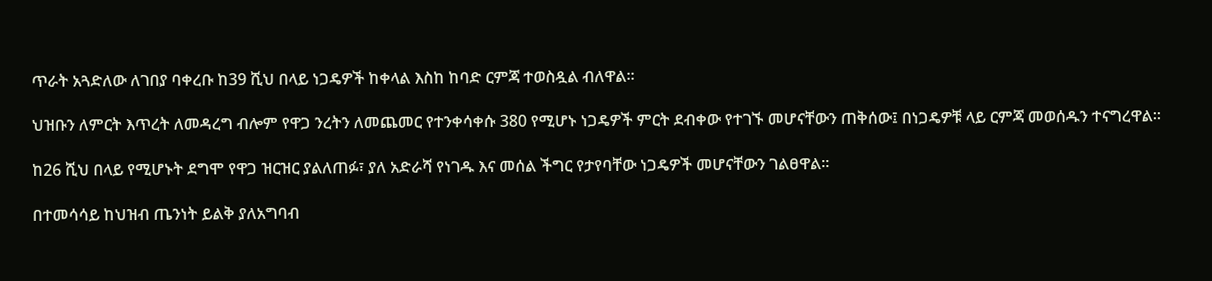ጥራት አጓድለው ለገበያ ባቀረቡ ከ39 ሺህ በላይ ነጋዴዎች ከቀላል እስከ ከባድ ርምጃ ተወስዷል ብለዋል።

ህዝቡን ለምርት እጥረት ለመዳረግ ብሎም የዋጋ ንረትን ለመጨመር የተንቀሳቀሱ 380 የሚሆኑ ነጋዴዎች ምርት ደብቀው የተገኙ መሆናቸውን ጠቅሰው፤ በነጋዴዎቹ ላይ ርምጃ መወሰዱን ተናግረዋል።

ከ26 ሺህ በላይ የሚሆኑት ደግሞ የዋጋ ዝርዝር ያልለጠፉ፣ ያለ አድራሻ የነገዱ እና መሰል ችግር የታየባቸው ነጋዴዎች መሆናቸውን ገልፀዋል።

በተመሳሳይ ከህዝብ ጤንነት ይልቅ ያለአግባብ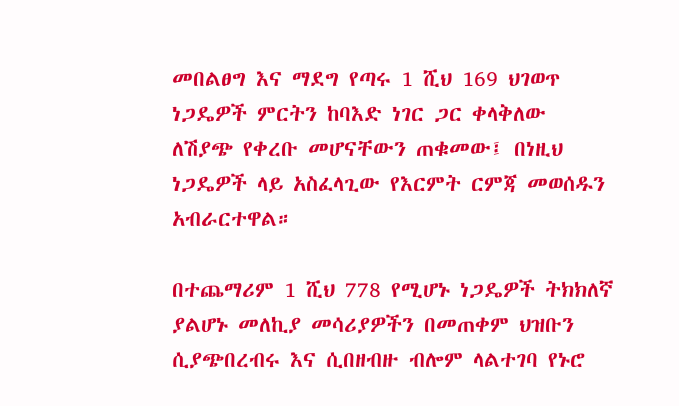መበልፀግ እና ማደግ የጣሩ 1 ሺህ 169 ህገወጥ ነጋዴዎች ምርትን ከባእድ ነገር ጋር ቀላቅለው ለሽያጭ የቀረቡ መሆናቸውን ጠቁመው፤ በነዚህ ነጋዴዎች ላይ አስፈላጊው የእርምት ርምጃ መወሰዱን አብራርተዋል።

በተጨማሪም 1 ሺህ 778 የሚሆኑ ነጋዴዎች ትክክለኛ ያልሆኑ መለኪያ መሳሪያዎችን በመጠቀም ህዝቡን ሲያጭበረብሩ እና ሲበዘብዙ ብሎም ላልተገባ የኑሮ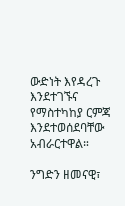ውድነት እየዳረጉ እንደተገኙና የማስተካከያ ርምጃ እንደተወሰደባቸው አብራርተዋል።

ንግድን ዘመናዊ፣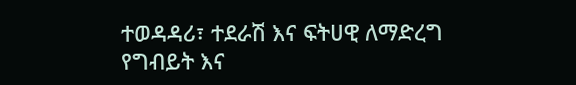ተወዳዳሪ፣ ተደራሽ እና ፍትሀዊ ለማድረግ የግብይት እና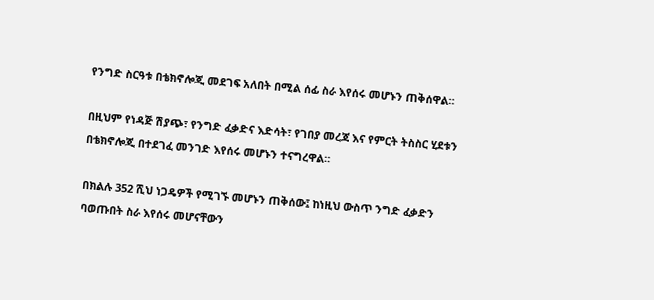የንግድ ስርዓቱ በቴክኖሎጂ መደገፍ አለበት በሚል ሰፊ ስራ እየሰሩ መሆኑን ጠቅሰዋል።

በዚህም የነዳጅ ሽያጭ፣ የንግድ ፈቃድና እድሳት፣ የገበያ መረጃ እና የምርት ትስስር ሂደቱን በቴክኖሎጂ በተደገፈ መንገድ እየሰሩ መሆኑን ተናግረዋል።

በክልሉ 352 ሺህ ነጋዴዎች የሚገኙ መሆኑን ጠቅሰው፤ ከነዚህ ውስጥ ንግድ ፈቃድን ባወጡበት ስራ እየሰሩ መሆናቸውን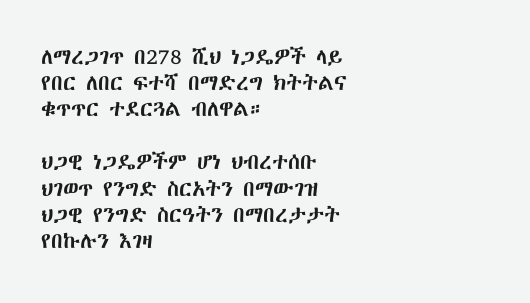ለማረጋገጥ በ278 ሺህ ነጋዴዎች ላይ የበር ለበር ፍተሻ በማድረግ ክትትልና ቁጥጥር ተደርጓል ብለዋል።

ህጋዊ ነጋዴዎችም ሆነ ህብረተሰቡ ህገወጥ የንግድ ስርአትን በማውገዝ ህጋዊ የንግድ ስርዓትን በማበረታታት የበኩሉን እገዛ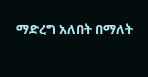ማድረግ አለበት በማለት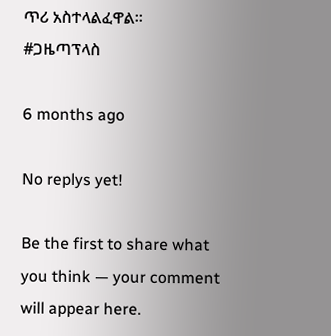ጥሪ አስተላልፈዋል።
#ጋዜጣፕላስ

6 months ago

No replys yet!

Be the first to share what you think — your comment will appear here.